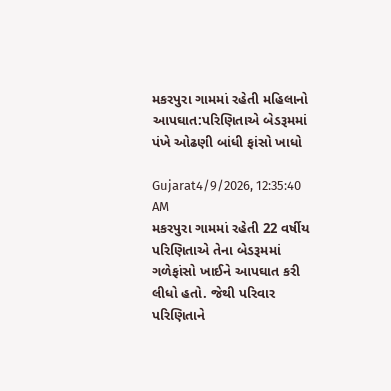મકરપુરા ગામમાં રહેતી મહિલાનો આપઘાત:પરિણિતાએ બેડરૂમમાં પંખે ઓઢણી બાંધી ફાંસો ખાધો

Gujarat4/9/2026, 12:35:40 AM
મકરપુરા ગામમાં રહેતી 22 વર્ષીય પરિણિતાએ તેના બેડરૂમમાં ગળેફાંસો ખાઈને આપઘાત કરી લીધો હતો. જેથી પરિવાર પરિણિતાને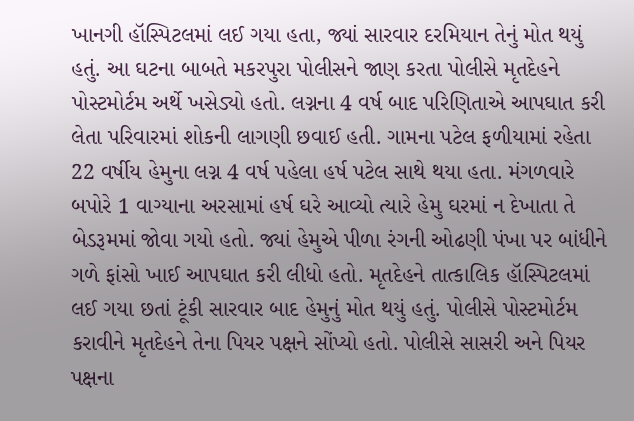ખાનગી હૉસ્પિટલમાં લઈ ગયા હતા, જ્યાં સારવાર દરમિયાન તેનું મોત થયું હતું. આ ઘટના બાબતે મકરપુરા પોલીસને જાણ કરતા પોલીસે મૃતદેહને પોસ્ટમોર્ટમ અર્થે ખસેડ્યો હતો. લગ્નના 4 વર્ષ બાદ પરિણિતાએ આપઘાત કરી લેતા પરિવારમાં શોકની લાગણી છવાઈ હતી. ગામના પટેલ ફળીયામાં રહેતા 22 વર્ષીય હેમુના લગ્ન 4 વર્ષ પહેલા હર્ષ પટેલ સાથે થયા હતા. મંગળવારે બપોરે 1 વાગ્યાના અરસામાં હર્ષ ઘરે આવ્યો ત્યારે હેમુ ઘરમાં ન દેખાતા તે બેડરૂમમાં જોવા ગયો હતો. જ્યાં હેમુએ પીળા રંગની ઓઢણી પંખા પર બાંધીને ગળે ફાંસો ખાઈ આપઘાત કરી લીધો હતો. મૃતદેહને તાત્કાલિક હૉસ્પિટલમાં લઈ ગયા છતાં ટૂંકી સારવાર બાદ હેમુનું મોત થયું હતું. પોલીસે પોસ્ટમોર્ટમ કરાવીને મૃતદેહને તેના પિયર પક્ષને સોંપ્યો હતો. પોલીસે સાસરી અને પિયર પક્ષના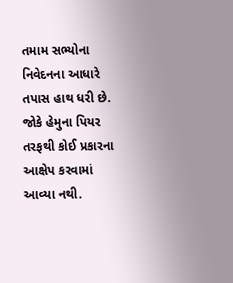તમામ સભ્યોના નિવેદનના આધારે તપાસ હાથ ધરી છે. જોકે હેમુના પિયર તરફથી કોઈ પ્રકારના આક્ષેપ કરવામાં આવ્યા નથી.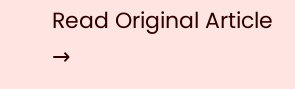Read Original Article →